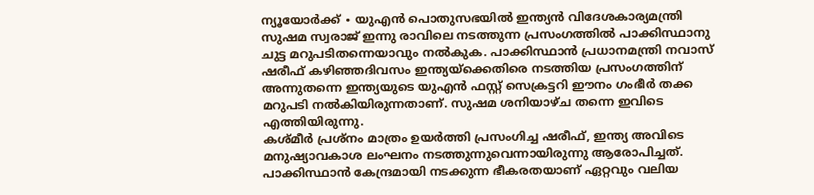ന്യൂയോർക്ക് ∙ യുഎൻ പൊതുസഭയിൽ ഇന്ത്യൻ വിദേശകാര്യമന്ത്രി സുഷമ സ്വരാജ് ഇന്നു രാവിലെ നടത്തുന്ന പ്രസംഗത്തിൽ പാക്കിസ്ഥാനു ചുട്ട മറുപടിതന്നെയാവും നൽകുക. പാക്കിസ്ഥാൻ പ്രധാനമന്ത്രി നവാസ് ഷരീഫ് കഴിഞ്ഞദിവസം ഇന്ത്യയ്ക്കെതിരെ നടത്തിയ പ്രസംഗത്തിന് അന്നുതന്നെ ഇന്ത്യയുടെ യുഎൻ ഫസ്റ്റ് സെക്രട്ടറി ഈനം ഗംഭീർ തക്ക മറുപടി നൽകിയിരുന്നതാണ്. സുഷമ ശനിയാഴ്ച തന്നെ ഇവിടെ എത്തിയിരുന്നു.
കശ്മീർ പ്രശ്നം മാത്രം ഉയർത്തി പ്രസംഗിച്ച ഷരീഫ്, ഇന്ത്യ അവിടെ മനുഷ്യാവകാശ ലംഘനം നടത്തുന്നുവെന്നായിരുന്നു ആരോപിച്ചത്. പാക്കിസ്ഥാൻ കേന്ദ്രമായി നടക്കുന്ന ഭീകരതയാണ് ഏറ്റവും വലിയ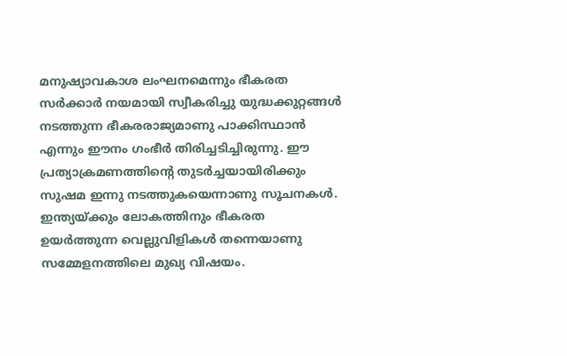മനുഷ്യാവകാശ ലംഘനമെന്നും ഭീകരത സർക്കാർ നയമായി സ്വീകരിച്ചു യുദ്ധക്കുറ്റങ്ങൾ നടത്തുന്ന ഭീകരരാജ്യമാണു പാക്കിസ്ഥാൻ എന്നും ഈനം ഗംഭീർ തിരിച്ചടിച്ചിരുന്നു. ഈ പ്രത്യാക്രമണത്തിന്റെ തുടർച്ചയായിരിക്കും സുഷമ ഇന്നു നടത്തുകയെന്നാണു സൂചനകൾ. ഇന്ത്യയ്ക്കും ലോകത്തിനും ഭീകരത ഉയർത്തുന്ന വെല്ലുവിളികൾ തന്നെയാണു സമ്മേളനത്തിലെ മുഖ്യ വിഷയം.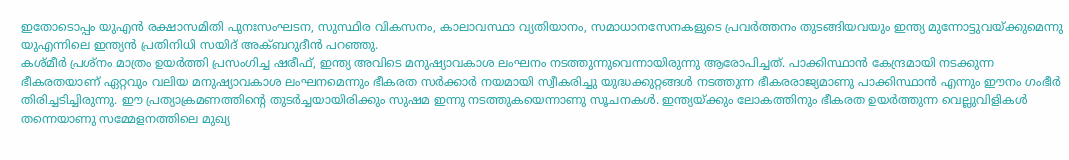ഇതോടൊപ്പം യുഎൻ രക്ഷാസമിതി പുനഃസംഘടന, സുസ്ഥിര വികസനം, കാലാവസ്ഥാ വ്യതിയാനം, സമാധാനസേനകളുടെ പ്രവർത്തനം തുടങ്ങിയവയും ഇന്ത്യ മുന്നോട്ടുവയ്ക്കുമെന്നു യുഎന്നിലെ ഇന്ത്യൻ പ്രതിനിധി സയിദ് അക്ബറുദീൻ പറഞ്ഞു.
കശ്മീർ പ്രശ്നം മാത്രം ഉയർത്തി പ്രസംഗിച്ച ഷരീഫ്, ഇന്ത്യ അവിടെ മനുഷ്യാവകാശ ലംഘനം നടത്തുന്നുവെന്നായിരുന്നു ആരോപിച്ചത്. പാക്കിസ്ഥാൻ കേന്ദ്രമായി നടക്കുന്ന ഭീകരതയാണ് ഏറ്റവും വലിയ മനുഷ്യാവകാശ ലംഘനമെന്നും ഭീകരത സർക്കാർ നയമായി സ്വീകരിച്ചു യുദ്ധക്കുറ്റങ്ങൾ നടത്തുന്ന ഭീകരരാജ്യമാണു പാക്കിസ്ഥാൻ എന്നും ഈനം ഗംഭീർ തിരിച്ചടിച്ചിരുന്നു. ഈ പ്രത്യാക്രമണത്തിന്റെ തുടർച്ചയായിരിക്കും സുഷമ ഇന്നു നടത്തുകയെന്നാണു സൂചനകൾ. ഇന്ത്യയ്ക്കും ലോകത്തിനും ഭീകരത ഉയർത്തുന്ന വെല്ലുവിളികൾ തന്നെയാണു സമ്മേളനത്തിലെ മുഖ്യ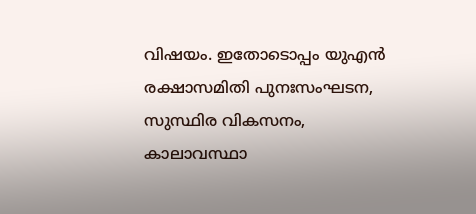വിഷയം. ഇതോടൊപ്പം യുഎൻ രക്ഷാസമിതി പുനഃസംഘടന, സുസ്ഥിര വികസനം, കാലാവസ്ഥാ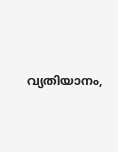വ്യതിയാനം,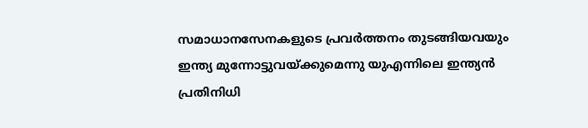സമാധാനസേനകളുടെ പ്രവർത്തനം തുടങ്ങിയവയും ഇന്ത്യ മുന്നോട്ടുവയ്ക്കുമെന്നു യുഎന്നിലെ ഇന്ത്യൻ പ്രതിനിധി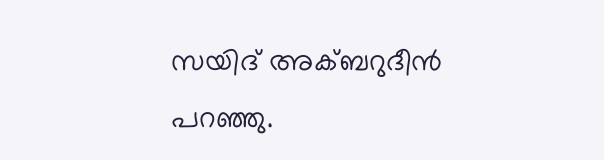സയിദ് അക്ബറുദീൻ പറഞ്ഞു.